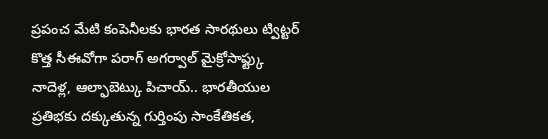ప్రపంచ మేటి కంపెనీలకు భారత సారథులు ట్విట్టర్ కొత్త సీఈవోగా పరాగ్ అగర్వాల్ మైక్రోసాఫ్ట్కు నాదెళ్ల, ఆల్ఫాబెట్కు పిచాయ్.. భారతీయుల ప్రతిభకు దక్కుతున్న గుర్తింపు సాంకేతికత,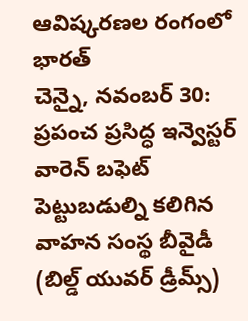ఆవిష్కరణల రంగంలో భారత్
చెన్నై, నవంబర్ 30: ప్రపంచ ప్రసిద్ధ ఇన్వెస్టర్ వారెన్ బఫెట్ పెట్టుబడుల్ని కలిగిన వాహన సంస్థ బీవైడీ (బిల్డ్ యువర్ డ్రీమ్స్)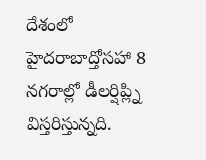దేశంలో హైదరాబాద్తోసహా 8 నగరాల్లో డీలర్షిప్ల్ని విస్తరిస్తున్నది.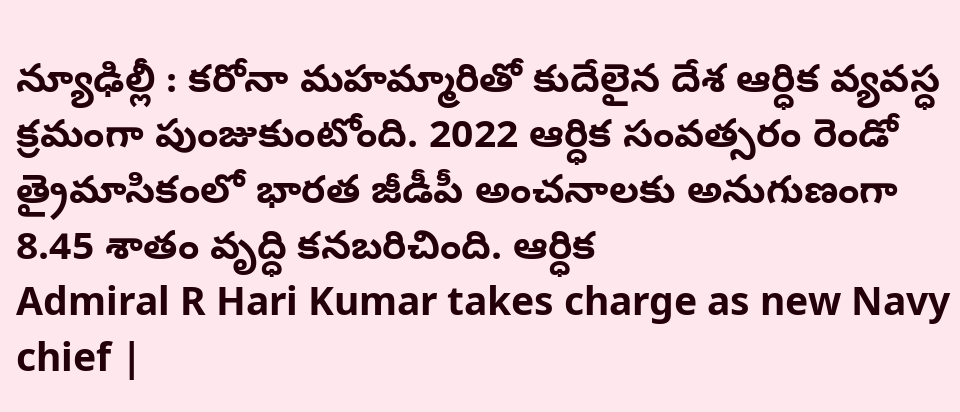న్యూఢిల్లీ : కరోనా మహమ్మారితో కుదేలైన దేశ ఆర్ధిక వ్యవస్ధ క్రమంగా పుంజుకుంటోంది. 2022 ఆర్ధిక సంవత్సరం రెండో త్రైమాసికంలో భారత జీడీపీ అంచనాలకు అనుగుణంగా 8.45 శాతం వృద్ధి కనబరిచింది. ఆర్ధిక
Admiral R Hari Kumar takes charge as new Navy chief |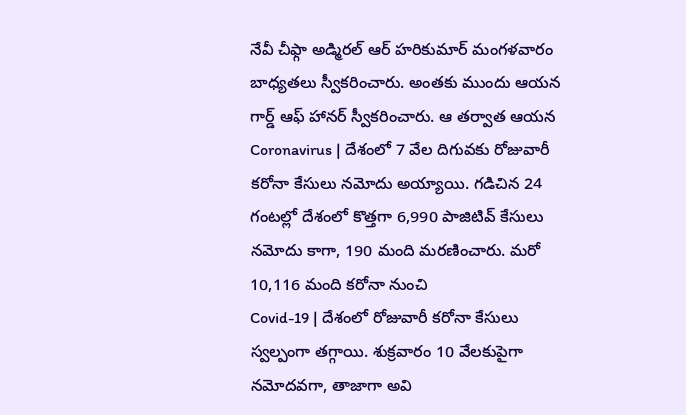నేవీ చీఫ్గా అడ్మిరల్ ఆర్ హరికుమార్ మంగళవారం బాధ్యతలు స్వీకరించారు. అంతకు ముందు ఆయన గార్డ్ ఆఫ్ హానర్ స్వీకరించారు. ఆ తర్వాత ఆయన
Coronavirus | దేశంలో 7 వేల దిగువకు రోజువారీ కరోనా కేసులు నమోదు అయ్యాయి. గడిచిన 24 గంటల్లో దేశంలో కొత్తగా 6,990 పాజిటివ్ కేసులు నమోదు కాగా, 190 మంది మరణించారు. మరో 10,116 మంది కరోనా నుంచి
Covid-19 | దేశంలో రోజువారీ కరోనా కేసులు స్వల్పంగా తగ్గాయి. శుక్రవారం 10 వేలకుపైగా నమోదవగా, తాజాగా అవి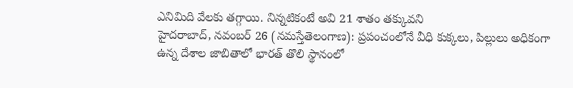ఎనిమిది వేలకు తగ్గాయి. నిన్నటికంటే అవి 21 శాతం తక్కువని
హైదరాబాద్, నవంబర్ 26 (నమస్తేతెలంగాణ): ప్రపంచంలోనే వీధి కుక్కలు, పిల్లులు అధికంగా ఉన్న దేశాల జాబితాలో భారత్ తొలి స్థానంలో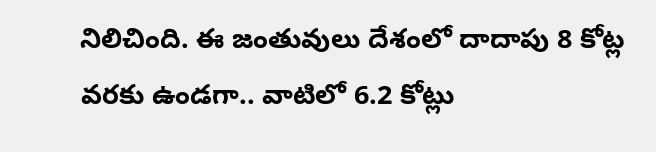నిలిచింది. ఈ జంతువులు దేశంలో దాదాపు 8 కోట్ల వరకు ఉండగా.. వాటిలో 6.2 కోట్లు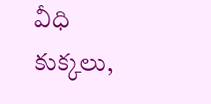వీధి కుక్కలు,